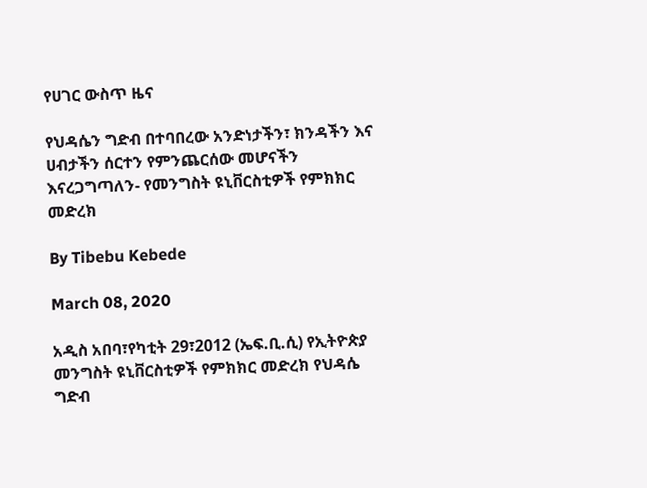የሀገር ውስጥ ዜና

የህዳሴን ግድብ በተባበረው አንድነታችን፣ ክንዳችን እና ሀብታችን ሰርተን የምንጨርሰው መሆናችን እናረጋግጣለን- የመንግስት ዩኒቨርስቲዎች የምክክር መድረክ

By Tibebu Kebede

March 08, 2020

አዲስ አበባ፣የካቲት 29፣2012 (ኤፍ.ቢ.ሲ) የኢትዮጵያ መንግስት ዩኒቨርስቲዎች የምክክር መድረክ የህዳሴ ግድብ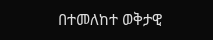በተመለከተ ወቅታዊ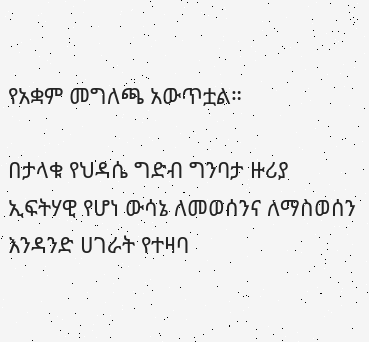የአቋም መግለጫ አውጥቷል።

በታላቁ የህዳሴ ግድብ ግንባታ ዙሪያ ኢፍትሃዊ የሆነ ውሳኔ ለመወሰንና ለማስወሰን እንዳንድ ሀገራት የተዛባ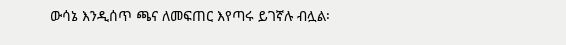ውሳኔ እንዲሰጥ ጫና ለመፍጠር እየጣሩ ይገኛሉ ብሏል፡